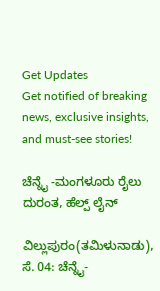Get Updates
Get notified of breaking news, exclusive insights, and must-see stories!

ಚೆನ್ನೈ -ಮಂಗಳೂರು ರೈಲು ದುರಂತ, ಹೆಲ್ಪ್ ಲೈನ್

ವಿಲ್ಲುಪುರಂ(ತಮಿಳುನಾಡು), ಸೆ. 04: ಚೆನ್ನೈ-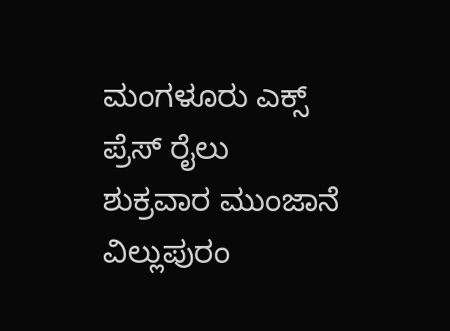ಮಂಗಳೂರು ಎಕ್ಸ್ ಪ್ರೆಸ್ ರೈಲು ಶುಕ್ರವಾರ ಮುಂಜಾನೆ ವಿಲ್ಲುಪುರಂ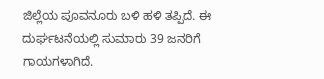ಜಿಲ್ಲೆಯ ಪೂವನೂರು ಬಳಿ ಹಳಿ ತಪ್ಪಿದೆ. ಈ ದುರ್ಘಟನೆಯಲ್ಲಿ ಸುಮಾರು 39 ಜನರಿಗೆ ಗಾಯಗಳಾಗಿದೆ.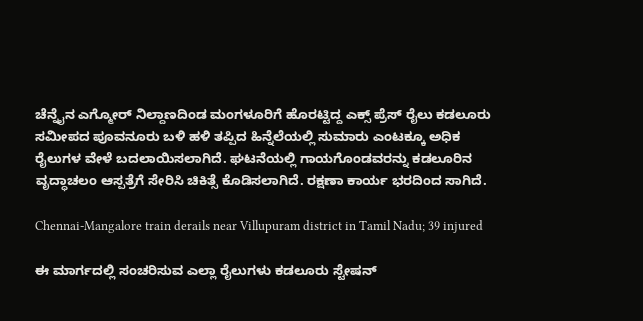ಚೆನ್ನೈನ ಎಗ್ಮೋರ್ ನಿಲ್ದಾಣದಿಂಡ ಮಂಗಳೂರಿಗೆ ಹೊರಟ್ಟಿದ್ದ ಎಕ್ಸ್ ಪ್ರೆಸ್ ರೈಲು ಕಡಲೂರು ಸಮೀಪದ ಪೂವನೂರು ಬಳಿ ಹಳಿ ತಪ್ಪಿದ ಹಿನ್ನೆಲೆಯಲ್ಲಿ ಸುಮಾರು ಎಂಟಕ್ಕೂ ಅಧಿಕ ರೈಲುಗಳ ವೇಳೆ ಬದಲಾಯಿಸಲಾಗಿದೆ. ಘಟನೆಯಲ್ಲಿ ಗಾಯಗೊಂಡವರನ್ನು ಕಡಲೂರಿನ ವೃದ್ಧಾಚಲಂ ಆಸ್ಪತ್ರೆಗೆ ಸೇರಿಸಿ ಚಿಕಿತ್ಸೆ ಕೊಡಿಸಲಾಗಿದೆ. ರಕ್ಷಣಾ ಕಾರ್ಯ ಭರದಿಂದ ಸಾಗಿದೆ.

Chennai-Mangalore train derails near Villupuram district in Tamil Nadu; 39 injured

ಈ ಮಾರ್ಗದಲ್ಲಿ ಸಂಚರಿಸುವ ಎಲ್ಲಾ ರೈಲುಗಳು ಕಡಲೂರು ಸ್ಟೇಷನ್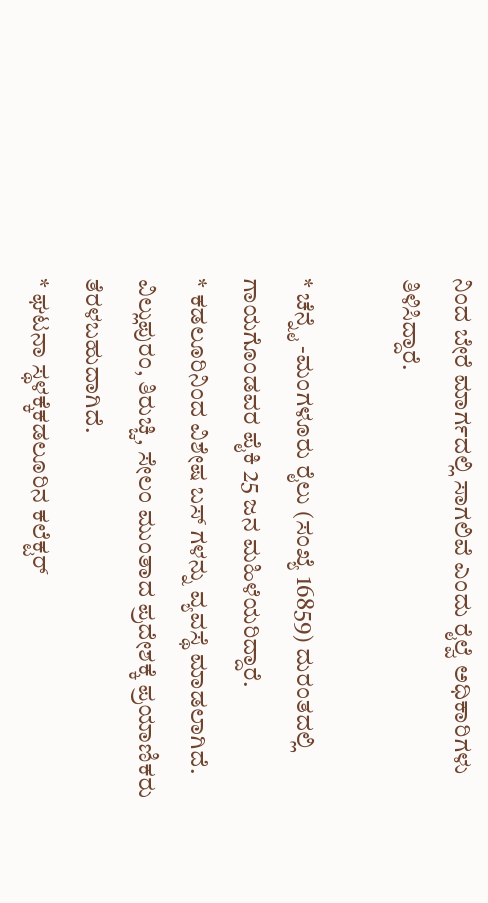ನಿಂದ ಬೇರೆ ಮಾರ್ಗದಲ್ಲಿ ಸಾಗಲಿವೆ ಎಂದು ರೈಲ್ವೆ ಅಧಿಕಾರಿಗಳು ತಿಳಿಸಿದ್ದಾರೆ.

* ಚೆನ್ನೈ -ಮಂಗಳೂರು ರೈಲು (ಸಂಖ್ಯೆ 16859) ದುರಂತದಲ್ಲಿ ಗಾಯಗೊಂಡವರ ಪೈಕಿ 25 ಜನ ಮಹಿಳೆಯರಿದ್ದಾರೆ.
* ಕಡಲೂರಿನಿಂದ ವಿಶೇಷ ಬಸ್ ಗಳನ್ನು ವ್ಯವಸ್ಥೆ ಮಾಡಲಾಗಿದೆ. ವಿಲ್ಲುಪುರಂ, ತಿರುಚ್ಚಿ, ಸೇಲಂ ಮುಂತಾದ ಪ್ರದೇಶಕ್ಕೆ ಪ್ರಯಾಣಿಕರು ತೆರಳಬಹುದಾಗಿದೆ.
* ಘಟನಾ ಸ್ಥಳಕ್ಕೆಕಡಲೂರಿನ ಕಲೆಕ್ಟರ್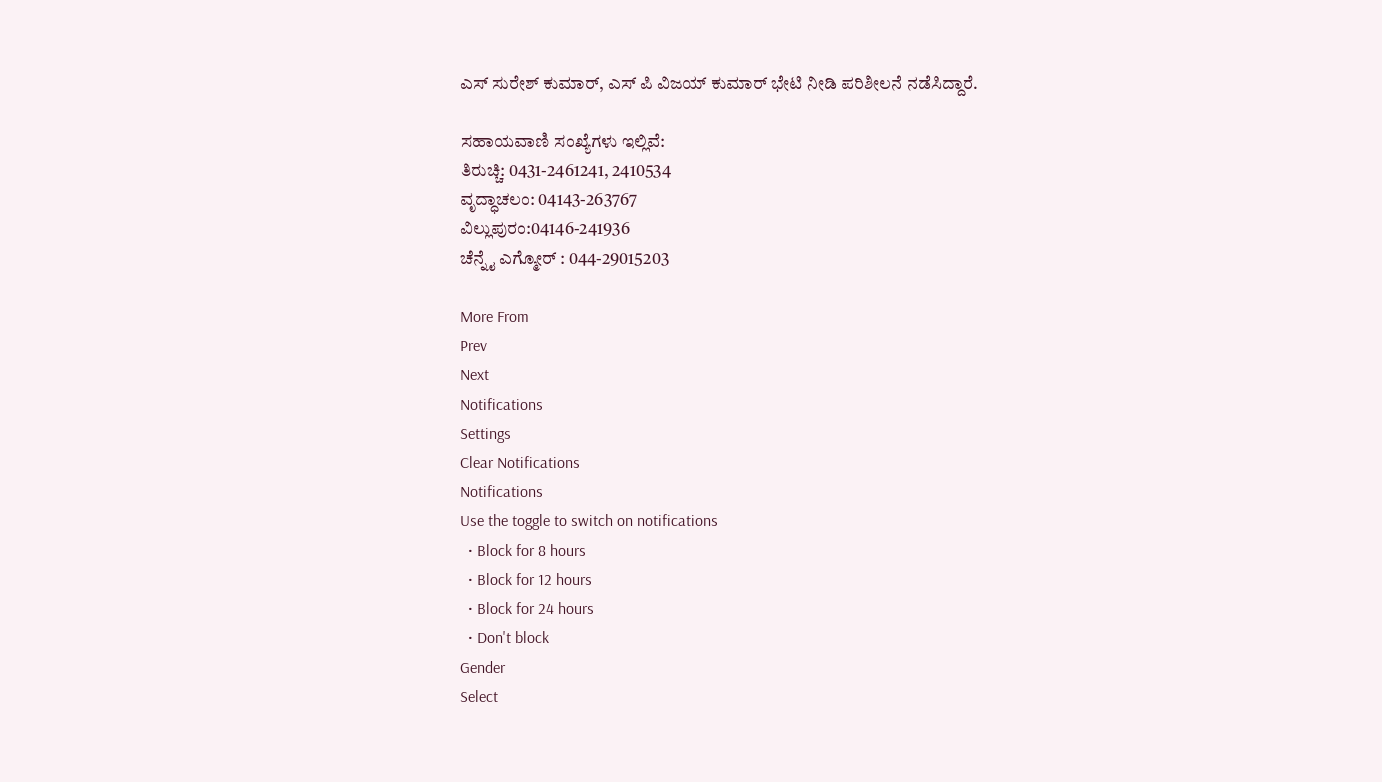ಎಸ್ ಸುರೇಶ್ ಕುಮಾರ್, ಎಸ್ ಪಿ ವಿಜಯ್ ಕುಮಾರ್ ಭೇಟಿ ನೀಡಿ ಪರಿಶೀಲನೆ ನಡೆಸಿದ್ದಾರೆ.

ಸಹಾಯವಾಣಿ ಸಂಖ್ಯೆಗಳು ಇಲ್ಲಿವೆ:
ತಿರುಚ್ಚಿ: 0431-2461241, 2410534
ವೃದ್ಧಾಚಲಂ: 04143-263767
ವಿಲ್ಲುಪುರಂ:04146-241936
ಚೆನ್ನೈ ಎಗ್ಮೋರ್ : 044-29015203

More From
Prev
Next
Notifications
Settings
Clear Notifications
Notifications
Use the toggle to switch on notifications
  • Block for 8 hours
  • Block for 12 hours
  • Block for 24 hours
  • Don't block
Gender
Select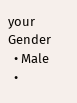your Gender
  • Male
  •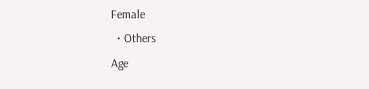Female
  • Others
Age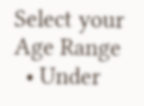Select your Age Range
  • Under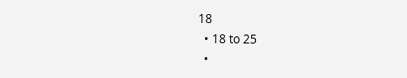18
  • 18 to 25
  •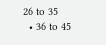26 to 35
  • 36 to 45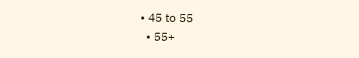• 45 to 55
  • 55+